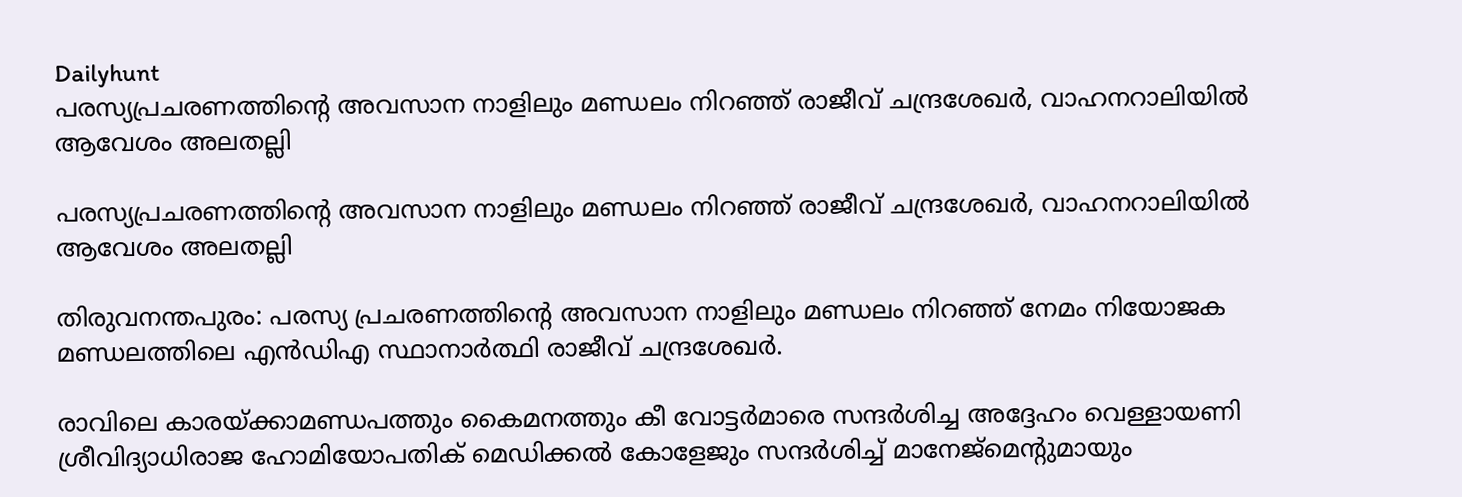Dailyhunt
പരസ്യപ്രചരണത്തിന്റെ അവസാന നാളിലും മണ്ഡലം നിറഞ്ഞ് രാജീവ് ചന്ദ്രശേഖര്‍, വാഹനറാലിയില്‍ ആവേശം അലതല്ലി

പരസ്യപ്രചരണത്തിന്റെ അവസാന നാളിലും മണ്ഡലം നിറഞ്ഞ് രാജീവ് ചന്ദ്രശേഖര്‍, വാഹനറാലിയില്‍ ആവേശം അലതല്ലി

തിരുവനന്തപുരം: പരസ്യ പ്രചരണത്തിന്റെ അവസാന നാളിലും മണ്ഡലം നിറഞ്ഞ് നേമം നിയോജക മണ്ഡലത്തിലെ എന്‍ഡിഎ സ്ഥാനാര്‍ത്ഥി രാജീവ് ചന്ദ്രശേഖര്‍.

രാവിലെ കാരയ്‌ക്കാമണ്ഡപത്തും കൈമനത്തും കീ വോട്ടര്‍മാരെ സന്ദര്‍ശിച്ച അദ്ദേഹം വെള്ളായണി ശ്രീവിദ്യാധിരാജ ഹോമിയോപതിക് മെഡിക്കല്‍ കോളേജും സന്ദര്‍ശിച്ച്‌ മാനേജ്മെന്റുമായും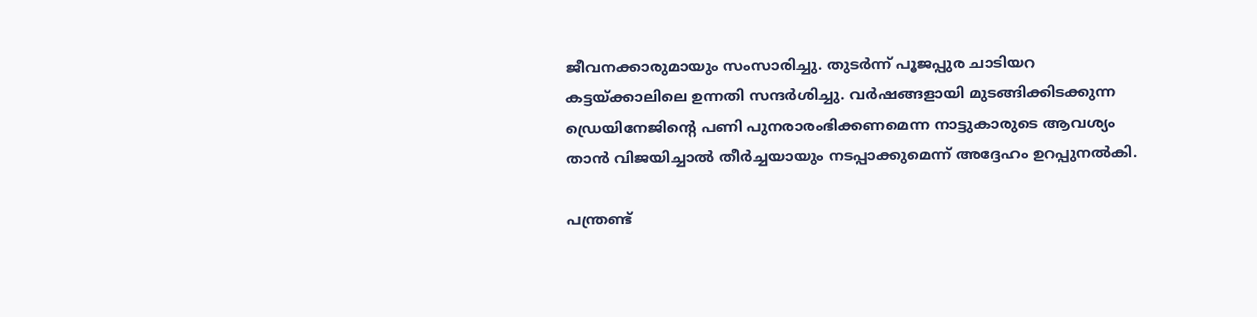ജീവനക്കാരുമായും സംസാരിച്ചു. തുടര്‍ന്ന് പൂജപ്പുര ചാടിയറ കട്ടയ്‌ക്കാലിലെ ഉന്നതി സന്ദര്‍ശിച്ചു. വര്‍ഷങ്ങളായി മുടങ്ങിക്കിടക്കുന്ന ഡ്രെയിനേജിന്റെ പണി പുനരാരംഭിക്കണമെന്ന നാട്ടുകാരുടെ ആവശ്യം താന്‍ വിജയിച്ചാല്‍ തീര്‍ച്ചയായും നടപ്പാക്കുമെന്ന് അദ്ദേഹം ഉറപ്പുനല്‍കി.

പന്ത്രണ്ട്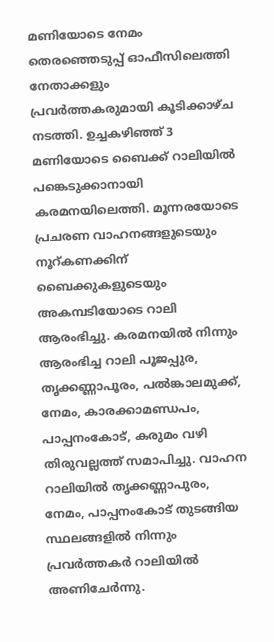മണിയോടെ നേമം തെരഞ്ഞെടുപ്പ് ഓഫീസിലെത്തി നേതാക്കളും പ്രവര്‍ത്തകരുമായി കൂടിക്കാഴ്ച നടത്തി. ഉച്ചകഴിഞ്ഞ് 3 മണിയോടെ ബൈക്ക് റാലിയില്‍ പങ്കെടുക്കാനായി കരമനയിലെത്തി. മൂന്നരയോടെ പ്രചരണ വാഹനങ്ങളുടെയും നൂറ്കണക്കിന് ബൈക്കുകളുടെയും അകമ്പടിയോടെ റാലി ആരംഭിച്ചു. കരമനയില്‍ നിന്നും ആരംഭിച്ച റാലി പൂജപ്പുര, തൃക്കണ്ണാപൂരം, പല്‍ങ്കാലമുക്ക്, നേമം, കാരക്കാമണ്ഡപം, പാപ്പനംകോട്, കരുമം വഴി തിരുവല്ലത്ത് സമാപിച്ചു. വാഹന റാലിയില്‍ തൃക്കണ്ണാപുരം, നേമം, പാപ്പനംകോട് തുടങ്ങിയ സ്ഥലങ്ങളില്‍ നിന്നും പ്രവര്‍ത്തകര്‍ റാലിയില്‍ അണിചേര്‍ന്നു.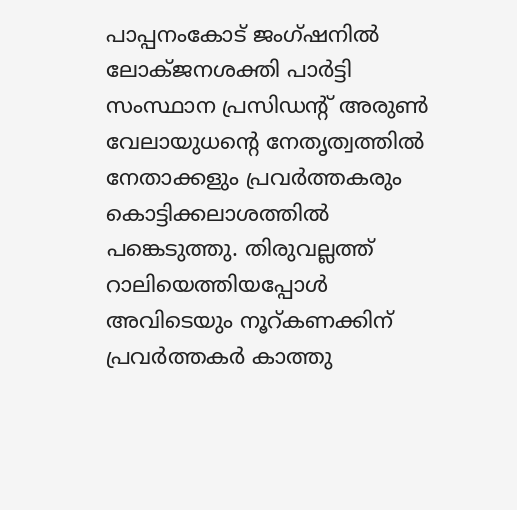പാപ്പനംകോട് ജംഗ്ഷനില്‍ ലോക്ജനശക്തി പാര്‍ട്ടി സംസ്ഥാന പ്രസിഡന്റ് അരുണ്‍ വേലായുധന്റെ നേതൃത്വത്തില്‍ നേതാക്കളും പ്രവര്‍ത്തകരും കൊട്ടിക്കലാശത്തില്‍ പങ്കെടുത്തു. തിരുവല്ലത്ത് റാലിയെത്തിയപ്പോള്‍ അവിടെയും നൂറ്കണക്കിന് പ്രവര്‍ത്തകര്‍ കാത്തു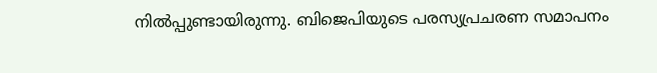നില്‍പ്പുണ്ടായിരുന്നു. ബിജെപിയുടെ പരസ്യപ്രചരണ സമാപനം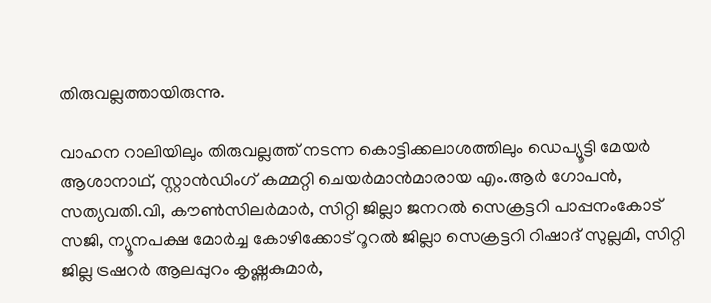തിരുവല്ലത്തായിരുന്നു.

വാഹന റാലിയിലും തിരുവല്ലത്ത് നടന്ന കൊട്ടിക്കലാശത്തിലും ഡെപ്യൂട്ടി മേയര്‍ ആശാനാഥ്, സ്റ്റാന്‍ഡിംഗ് കമ്മറ്റി ചെയര്‍മാന്‍മാരായ എം.ആര്‍ ഗോപന്‍, സത്യവതി.വി, കൗണ്‍സിലര്‍മാര്‍, സിറ്റി ജില്ലാ ജനറല്‍ സെക്രട്ടറി പാപ്പനംകോട് സജി, ന്യൂനപക്ഷ മോര്‍ച്ച കോഴിക്കോട് റൂറല്‍ ജില്ലാ സെക്രട്ടറി റിഷാദ് സുല്ലമി, സിറ്റി ജില്ല ട്രഷറര്‍ ആലപ്പുറം കൃഷ്ണകുമാര്‍,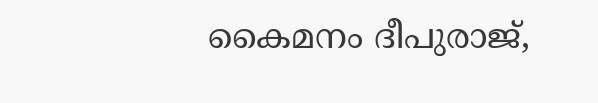കൈമനം ദീപുരാജ്,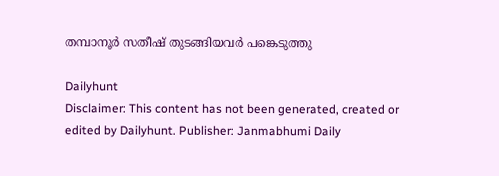തമ്പാനൂര്‍ സതീഷ് തുടങ്ങിയവര്‍ പങ്കെടുത്തു

Dailyhunt
Disclaimer: This content has not been generated, created or edited by Dailyhunt. Publisher: Janmabhumi Daily